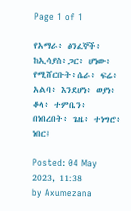Page 1 of 1

የአማራ፥ ፅንፈኞች፥ ከኢሳያስ፥ጋር፥ ሆነው፥ የሚሸርቡት፥ሴራ፥ ፍሬ፥ አልባ፥ እንደሆነ፥ ወያነ፥ ቆላ፥ ተምቤን፥ በነበረበት፥ ጌዜ፥ ተነግሮ፥ ነበር፤

Posted: 04 May 2023, 11:38
by Axumezana